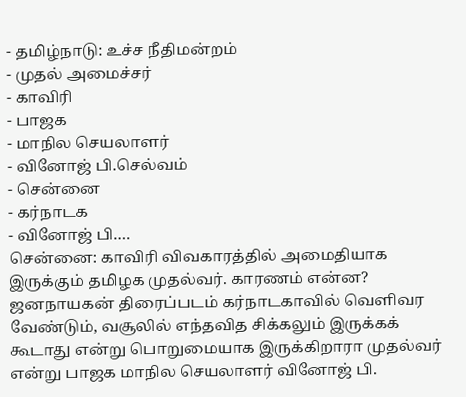- தமிழ்நாடு: உச்ச நீதிமன்றம்
- முதல் அமைச்சர்
- காவிரி
- பாஜக
- மாநில செயலாளர்
- வினோஜ் பி.செல்வம்
- சென்னை
- கர்நாடக
- வினோஜ் பி.…
சென்னை: காவிரி விவகாரத்தில் அமைதியாக இருக்கும் தமிழக முதல்வர். காரணம் என்ன? ஜனநாயகன் திரைப்படம் கர்நாடகாவில் வெளிவர வேண்டும், வசூலில் எந்தவித சிக்கலும் இருக்கக் கூடாது என்று பொறுமையாக இருக்கிறாரா முதல்வர் என்று பாஜக மாநில செயலாளர் வினோஜ் பி.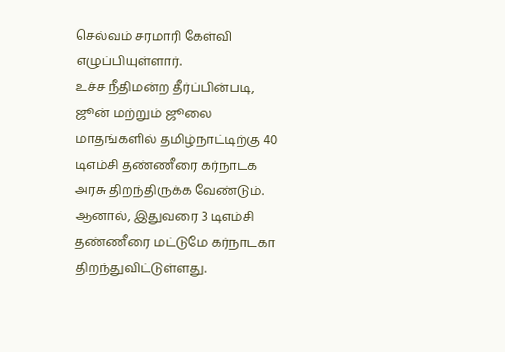செல்வம் சரமாரி கேள்வி எழுப்பியுள்ளார்.
உச்ச நீதிமன்ற தீர்ப்பின்படி, ஜூன் மற்றும் ஜூலை மாதங்களில் தமிழ்நாட்டிற்கு 40 டிஎம்சி தண்ணீரை கர்நாடக அரசு திறந்திருக்க வேண்டும். ஆனால், இதுவரை 3 டிஎம்சி தண்ணீரை மட்டுமே கர்நாடகா திறந்துவிட்டுள்ளது.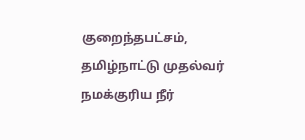குறைந்தபட்சம், தமிழ்நாட்டு முதல்வர் நமக்குரிய நீர்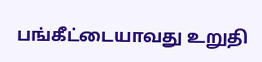பங்கீட்டையாவது உறுதி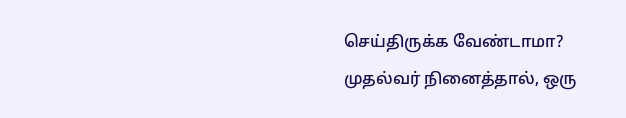செய்திருக்க வேண்டாமா?
முதல்வர் நினைத்தால், ஒரு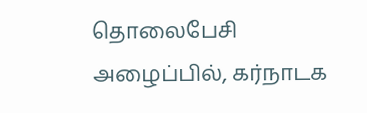தொலைபேசி அழைப்பில், கர்நாடக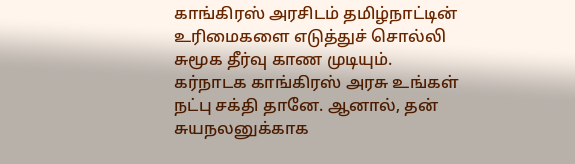காங்கிரஸ் அரசிடம் தமிழ்நாட்டின் உரிமைகளை எடுத்துச் சொல்லி சுமூக தீர்வு காண முடியும். கர்நாடக காங்கிரஸ் அரசு உங்கள் நட்பு சக்தி தானே. ஆனால், தன் சுயநலனுக்காக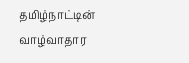தமிழ்நாட்டின் வாழ்வாதார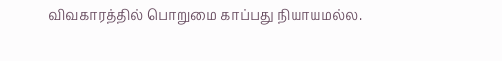விவகாரத்தில் பொறுமை காப்பது நியாயமல்ல.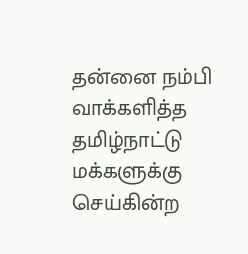தன்னை நம்பி வாக்களித்த தமிழ்நாட்டு மக்களுக்கு செய்கின்ற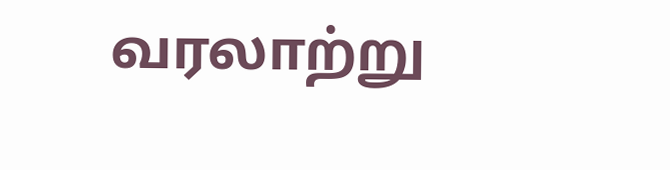வரலாற்று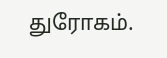துரோகம்.